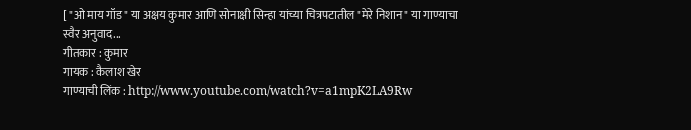[ "ओ माय गॉड" या अक्षय कुमार आणि सोनाक्षी सिन्हा यांच्या चित्रपटातील "मेरे निशान" या गाण्याचा स्वैर अनुवाद...
गीतकार : कुमार
गायक : कैलाश खेर
गाण्याची लिंक : http://www.youtube.com/watch?v=a1mpK2LA9Rw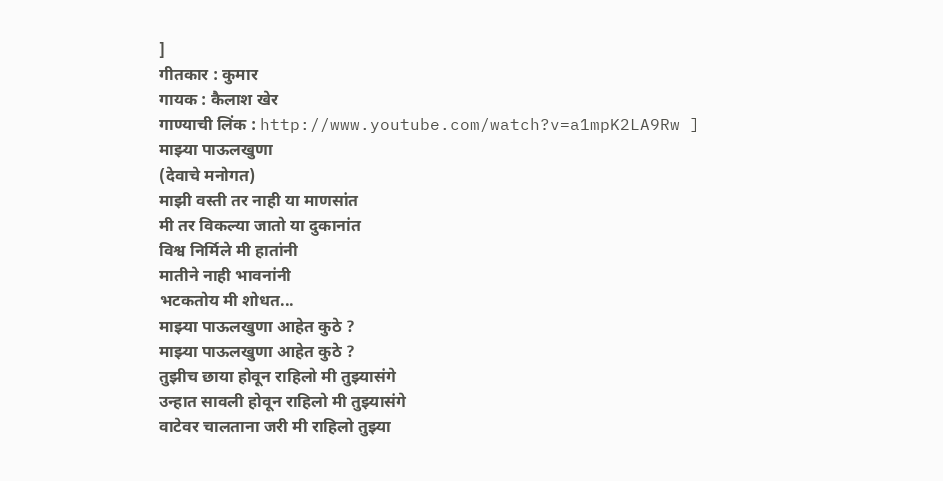]
गीतकार : कुमार
गायक : कैलाश खेर
गाण्याची लिंक : http://www.youtube.com/watch?v=a1mpK2LA9Rw ]
माझ्या पाऊलखुणा
(देवाचे मनोगत)
माझी वस्ती तर नाही या माणसांत
मी तर विकल्या जातो या दुकानांत
विश्व निर्मिले मी हातांनी
मातीने नाही भावनांनी
भटकतोय मी शोधत...
माझ्या पाऊलखुणा आहेत कुठे ?
माझ्या पाऊलखुणा आहेत कुठे ?
तुझीच छाया होवून राहिलो मी तुझ्यासंगे
उन्हात सावली होवून राहिलो मी तुझ्यासंगे
वाटेवर चालताना जरी मी राहिलो तुझ्या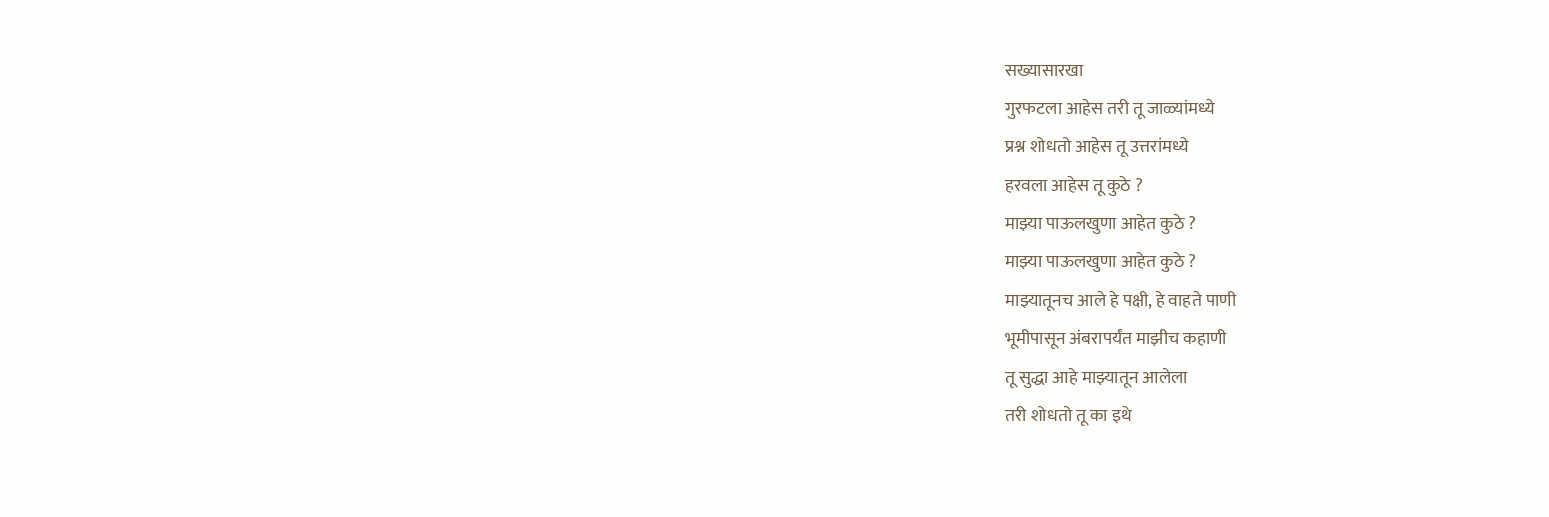सख्यासारखा
गुरफटला आहेस तरी तू जाळ्यांमध्ये
प्रश्न शोधतो आहेस तू उत्तरांमध्ये
हरवला आहेस तू कुठे ?
माझ्या पाऊलखुणा आहेत कुठे ?
माझ्या पाऊलखुणा आहेत कुठे ?
माझ्यातूनच आले हे पक्षी, हे वाहते पाणी
भूमीपासून अंबरापर्यंत माझीच कहाणी
तू सुद्धा आहे माझ्यातून आलेला
तरी शोधतो तू का इथे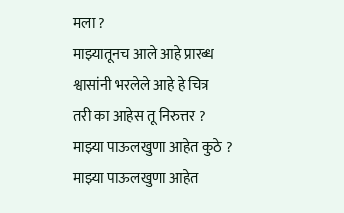मला ?
माझ्यातूनच आले आहे प्रारब्ध
श्वासांनी भरलेले आहे हे चित्र
तरी का आहेस तू निरुत्तर ?
माझ्या पाऊलखुणा आहेत कुठे ?
माझ्या पाऊलखुणा आहेत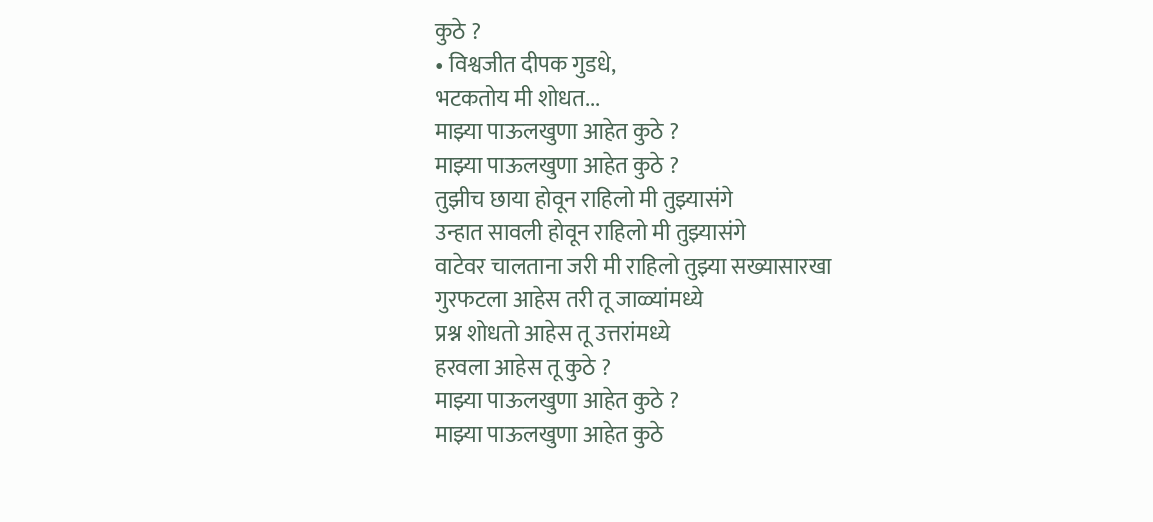कुठे ?
• विश्वजीत दीपक गुडधे,
भटकतोय मी शोधत...
माझ्या पाऊलखुणा आहेत कुठे ?
माझ्या पाऊलखुणा आहेत कुठे ?
तुझीच छाया होवून राहिलो मी तुझ्यासंगे
उन्हात सावली होवून राहिलो मी तुझ्यासंगे
वाटेवर चालताना जरी मी राहिलो तुझ्या सख्यासारखा
गुरफटला आहेस तरी तू जाळ्यांमध्ये
प्रश्न शोधतो आहेस तू उत्तरांमध्ये
हरवला आहेस तू कुठे ?
माझ्या पाऊलखुणा आहेत कुठे ?
माझ्या पाऊलखुणा आहेत कुठे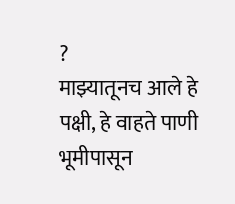?
माझ्यातूनच आले हे पक्षी, हे वाहते पाणी
भूमीपासून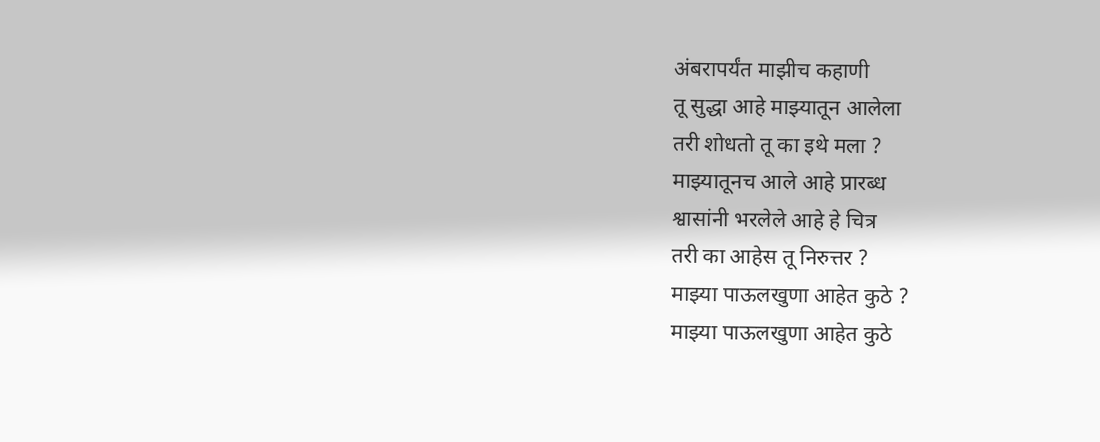अंबरापर्यंत माझीच कहाणी
तू सुद्धा आहे माझ्यातून आलेला
तरी शोधतो तू का इथे मला ?
माझ्यातूनच आले आहे प्रारब्ध
श्वासांनी भरलेले आहे हे चित्र
तरी का आहेस तू निरुत्तर ?
माझ्या पाऊलखुणा आहेत कुठे ?
माझ्या पाऊलखुणा आहेत कुठे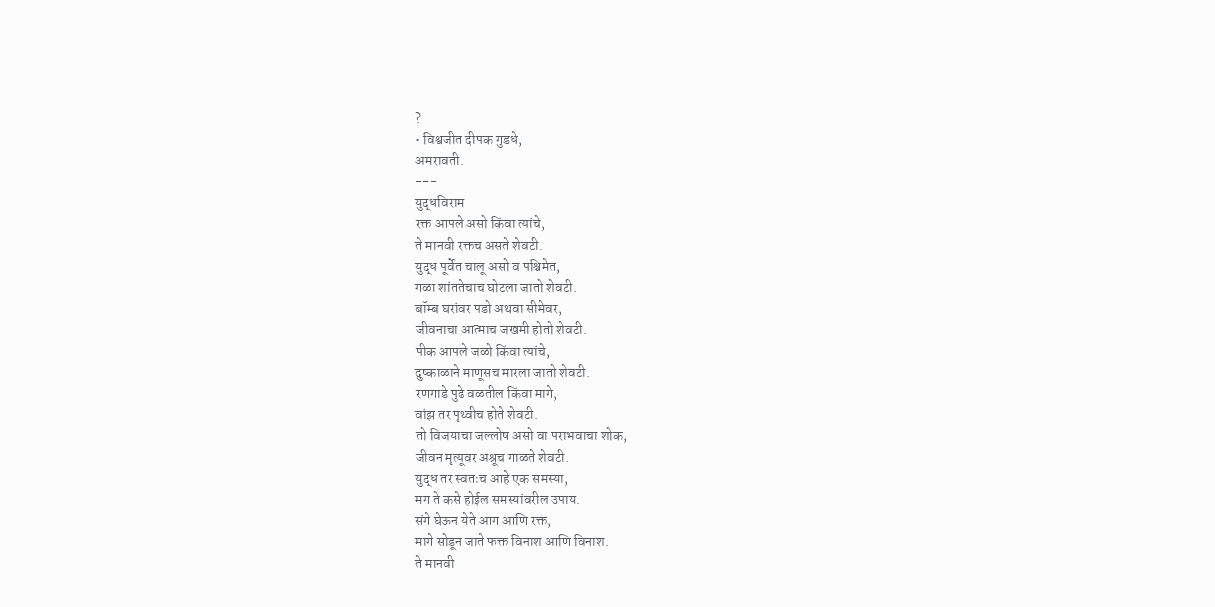?
• विश्वजीत दीपक गुडधे,
अमरावती.
---
युद्धविराम
रक्त आपले असो किंवा त्यांचे,
ते मानवी रक्तच असते शेवटी.
युद्ध पूर्वेत चालू असो व पश्चिमेत,
गळा शांततेचाच घोटला जातो शेवटी.
बॉम्ब घरांवर पडो अथवा सीमेवर,
जीवनाचा आत्माच जखमी होतो शेवटी.
पीक आपले जळो किंवा त्यांचे,
दुष्काळाने माणूसच मारला जातो शेवटी.
रणगाडे पुढे वळतील किंवा मागे,
वांझ तर पृथ्वीच होते शेवटी.
तो विजयाचा जल्लोष असो वा पराभवाचा शोक,
जीवन मृत्यूवर अश्रूच गाळते शेवटी.
युद्ध तर स्वतःच आहे एक समस्या,
मग ते कसे होईल समस्यांवरील उपाय.
संगे घेऊन येते आग आणि रक्त,
मागे सोडून जाते फक्त विनाश आणि विनाश.
ते मानवी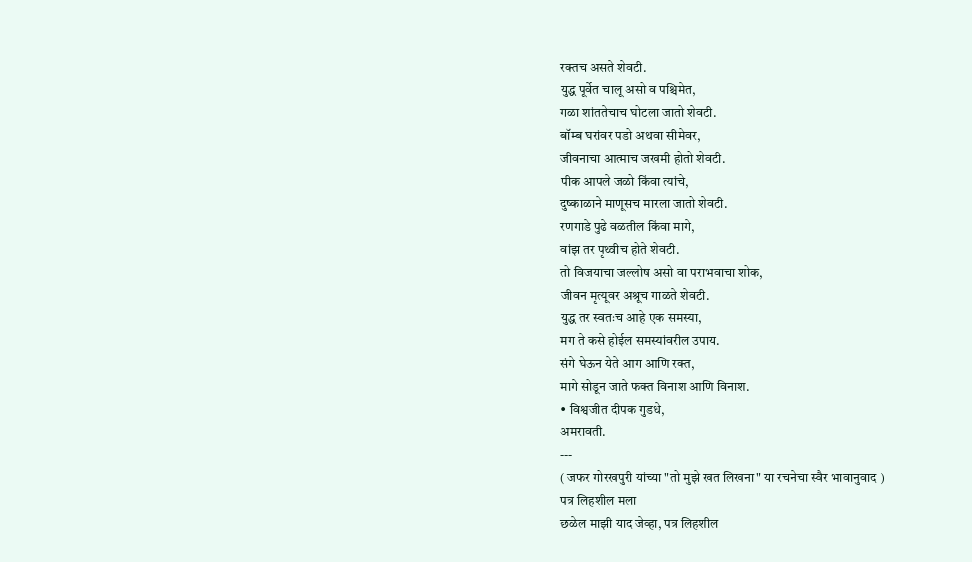रक्तच असते शेवटी.
युद्ध पूर्वेत चालू असो व पश्चिमेत,
गळा शांततेचाच घोटला जातो शेवटी.
बॉम्ब घरांवर पडो अथवा सीमेवर,
जीवनाचा आत्माच जखमी होतो शेवटी.
पीक आपले जळो किंवा त्यांचे,
दुष्काळाने माणूसच मारला जातो शेवटी.
रणगाडे पुढे वळतील किंवा मागे,
वांझ तर पृथ्वीच होते शेवटी.
तो विजयाचा जल्लोष असो वा पराभवाचा शोक,
जीवन मृत्यूवर अश्रूच गाळते शेवटी.
युद्ध तर स्वतःच आहे एक समस्या,
मग ते कसे होईल समस्यांवरील उपाय.
संगे घेऊन येते आग आणि रक्त,
मागे सोडून जाते फक्त विनाश आणि विनाश.
• विश्वजीत दीपक गुडधे,
अमरावती.
---
( जफर गोरखपुरी यांच्या "तो मुझे खत लिखना" या रचनेचा स्वैर भावानुवाद )
पत्र लिहशील मला
छळेल माझी याद जेव्हा, पत्र लिहशील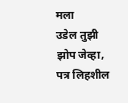मला
उडेल तुझी झोप जेव्हा, पत्र लिहशील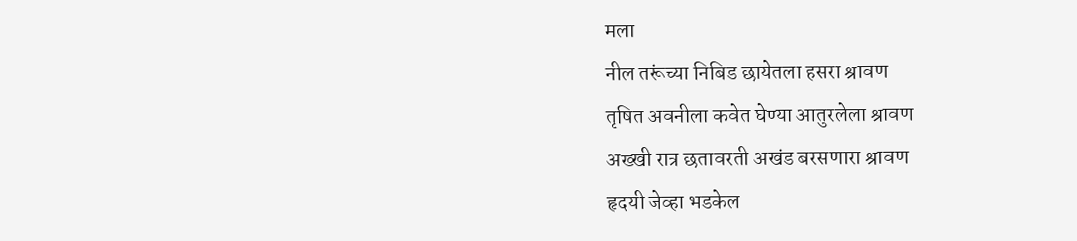मला
नील तरूंच्या निबिड छायेतला हसरा श्रावण
तृषित अवनीला कवेत घेण्या आतुरलेला श्रावण
अख्खी रात्र छतावरती अखंड बरसणारा श्रावण
हृदयी जेव्हा भडकेल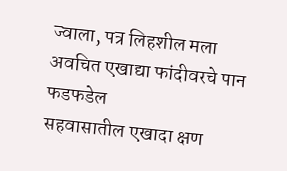ज्वाला, पत्र लिहशील मला
अवचित एखाद्या फांदीवरचे पान फडफडेल
सहवासातील एखादा क्षण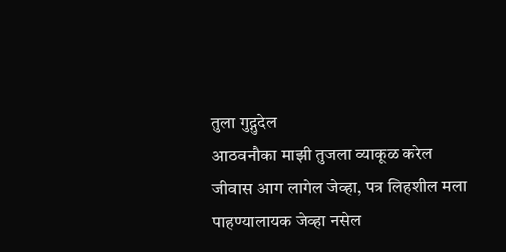तुला गुद्गुदेल
आठवनौका माझी तुजला व्याकूळ करेल
जीवास आग लागेल जेव्हा, पत्र लिहशील मला
पाहण्यालायक जेव्हा नसेल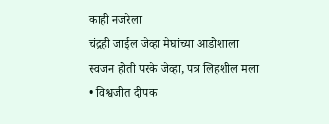काही नजरेला
चंद्रही जाईल जेव्हा मेघांच्या आडोशाला
स्वजन होती परके जेव्हा, पत्र लिहशील मला
• विश्वजीत दीपक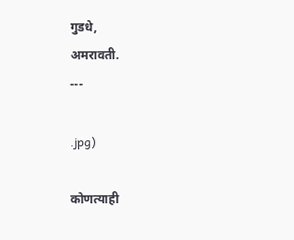गुडधे,
अमरावती.
---

.jpg)

कोणत्याही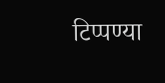टिप्पण्या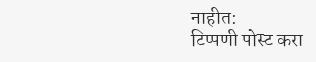नाहीत:
टिप्पणी पोस्ट करा